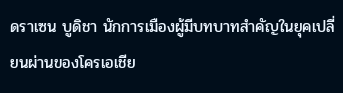ดราเซน บูดิชา นักการเมืองผู้มีบทบาทสำคัญในยุคเปลี่ยนผ่านของโครเอเชีย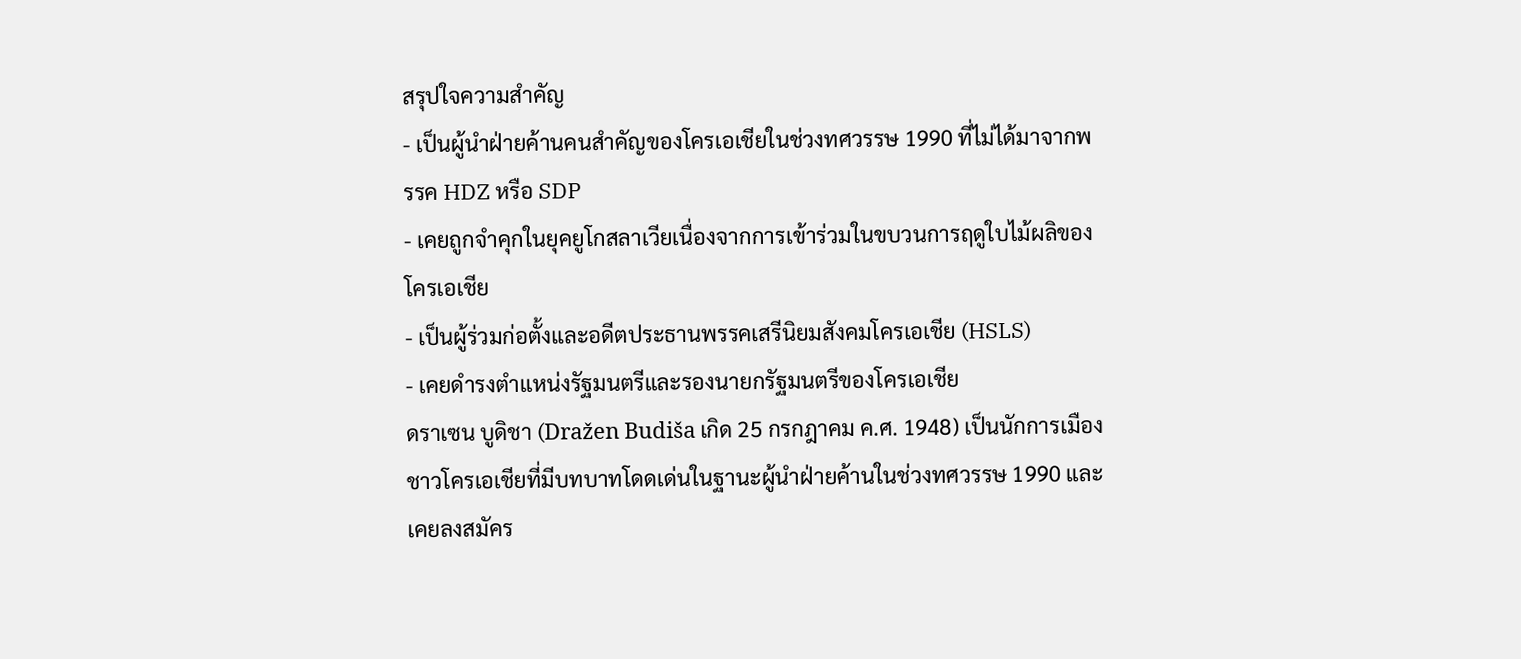สรุปใจความสำคัญ
- เป็นผู้นำฝ่ายค้านคนสำคัญของโครเอเชียในช่วงทศวรรษ 1990 ที่ไม่ได้มาจากพรรค HDZ หรือ SDP
- เคยถูกจำคุกในยุคยูโกสลาเวียเนื่องจากการเข้าร่วมในขบวนการฤดูใบไม้ผลิของโครเอเชีย
- เป็นผู้ร่วมก่อตั้งและอดีตประธานพรรคเสรีนิยมสังคมโครเอเชีย (HSLS)
- เคยดำรงตำแหน่งรัฐมนตรีและรองนายกรัฐมนตรีของโครเอเชีย
ดราเซน บูดิชา (Dražen Budiša เกิด 25 กรกฎาคม ค.ศ. 1948) เป็นนักการเมืองชาวโครเอเชียที่มีบทบาทโดดเด่นในฐานะผู้นำฝ่ายค้านในช่วงทศวรรษ 1990 และเคยลงสมัคร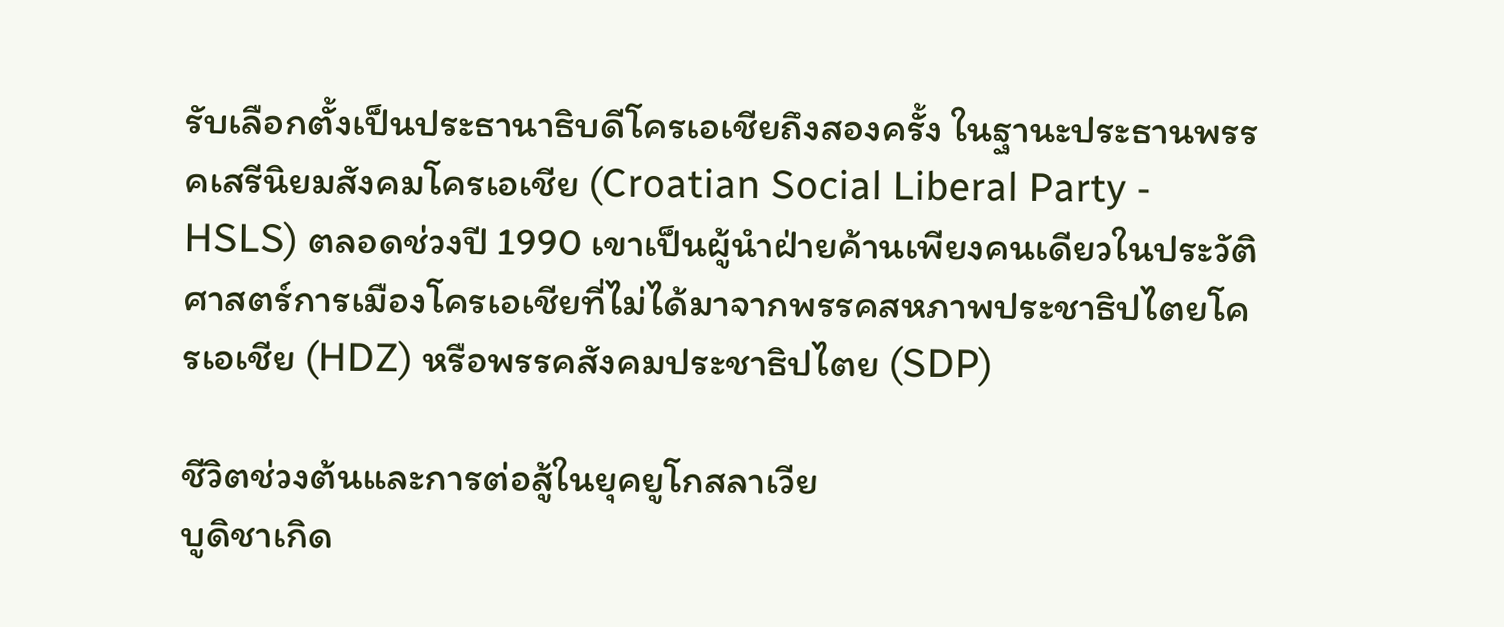รับเลือกตั้งเป็นประธานาธิบดีโครเอเชียถึงสองครั้ง ในฐานะประธานพรรคเสรีนิยมสังคมโครเอเชีย (Croatian Social Liberal Party - HSLS) ตลอดช่วงปี 1990 เขาเป็นผู้นำฝ่ายค้านเพียงคนเดียวในประวัติศาสตร์การเมืองโครเอเชียที่ไม่ได้มาจากพรรคสหภาพประชาธิปไตยโครเอเชีย (HDZ) หรือพรรคสังคมประชาธิปไตย (SDP)

ชีวิตช่วงต้นและการต่อสู้ในยุคยูโกสลาเวีย
บูดิชาเกิด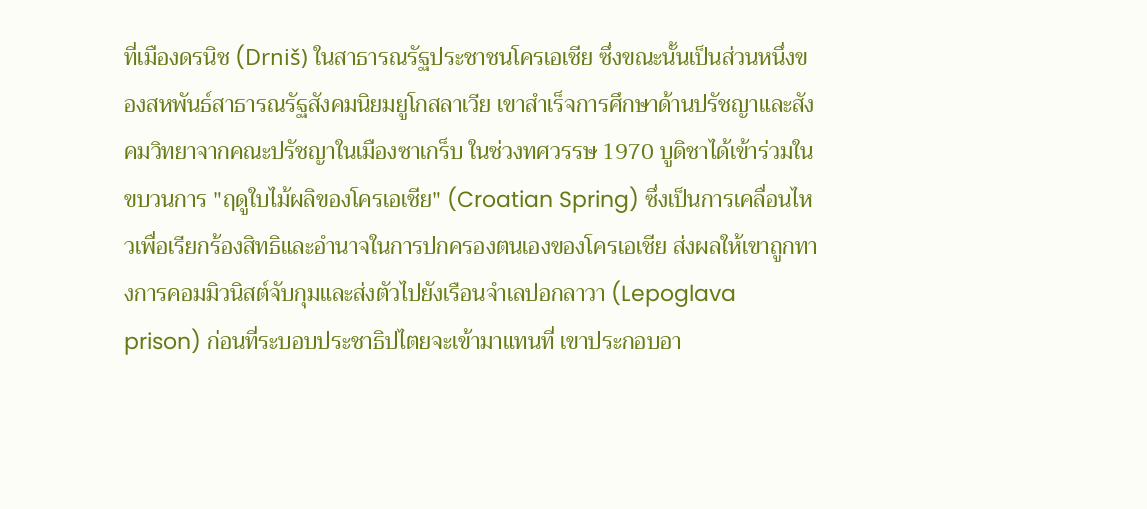ที่เมืองดรนิช (Drniš) ในสาธารณรัฐประชาชนโครเอเชีย ซึ่งขณะนั้นเป็นส่วนหนึ่งของสหพันธ์สาธารณรัฐสังคมนิยมยูโกสลาเวีย เขาสำเร็จการศึกษาด้านปรัชญาและสังคมวิทยาจากคณะปรัชญาในเมืองซาเกร็บ ในช่วงทศวรรษ 1970 บูดิชาได้เข้าร่วมในขบวนการ "ฤดูใบไม้ผลิของโครเอเชีย" (Croatian Spring) ซึ่งเป็นการเคลื่อนไหวเพื่อเรียกร้องสิทธิและอำนาจในการปกครองตนเองของโครเอเชีย ส่งผลให้เขาถูกทางการคอมมิวนิสต์จับกุมและส่งตัวไปยังเรือนจำเลปอกลาวา (Lepoglava prison) ก่อนที่ระบอบประชาธิปไตยจะเข้ามาแทนที่ เขาประกอบอา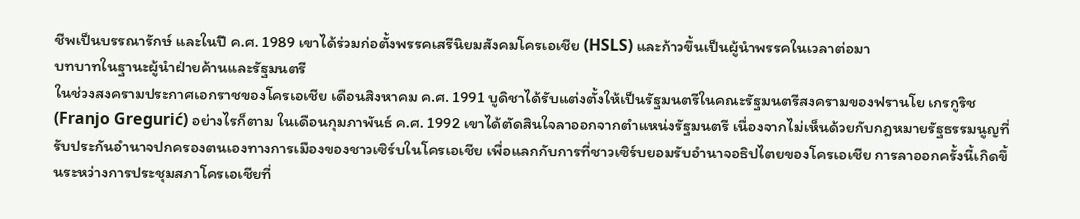ชีพเป็นบรรณารักษ์ และในปี ค.ศ. 1989 เขาได้ร่วมก่อตั้งพรรคเสรีนิยมสังคมโครเอเชีย (HSLS) และก้าวขึ้นเป็นผู้นำพรรคในเวลาต่อมา
บทบาทในฐานะผู้นำฝ่ายค้านและรัฐมนตรี
ในช่วงสงครามประกาศเอกราชของโครเอเชีย เดือนสิงหาคม ค.ศ. 1991 บูดิชาได้รับแต่งตั้งให้เป็นรัฐมนตรีในคณะรัฐมนตรีสงครามของฟรานโย เกรกูริช (Franjo Gregurić) อย่างไรก็ตาม ในเดือนกุมภาพันธ์ ค.ศ. 1992 เขาได้ตัดสินใจลาออกจากตำแหน่งรัฐมนตรี เนื่องจากไม่เห็นด้วยกับกฎหมายรัฐธรรมนูญที่รับประกันอำนาจปกครองตนเองทางการเมืองของชาวเซิร์บในโครเอเชีย เพื่อแลกกับการที่ชาวเซิร์บยอมรับอำนาจอธิปไตยของโครเอเชีย การลาออกครั้งนี้เกิดขึ้นระหว่างการประชุมสภาโครเอเชียที่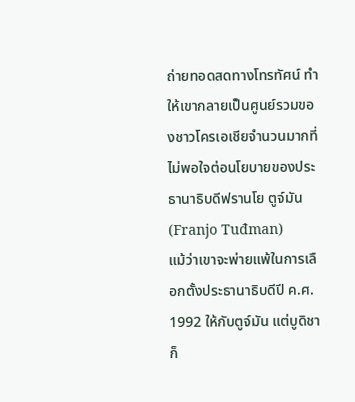ถ่ายทอดสดทางโทรทัศน์ ทำให้เขากลายเป็นศูนย์รวมของชาวโครเอเชียจำนวนมากที่ไม่พอใจต่อนโยบายของประธานาธิบดีฟรานโย ตูจ์มัน (Franjo Tuđman)
แม้ว่าเขาจะพ่ายแพ้ในการเลือกตั้งประธานาธิบดีปี ค.ศ. 1992 ให้กับตูจ์มัน แต่บูดิชาก็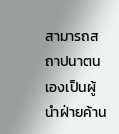สามารถสถาปนาตนเองเป็นผู้นำฝ่ายค้าน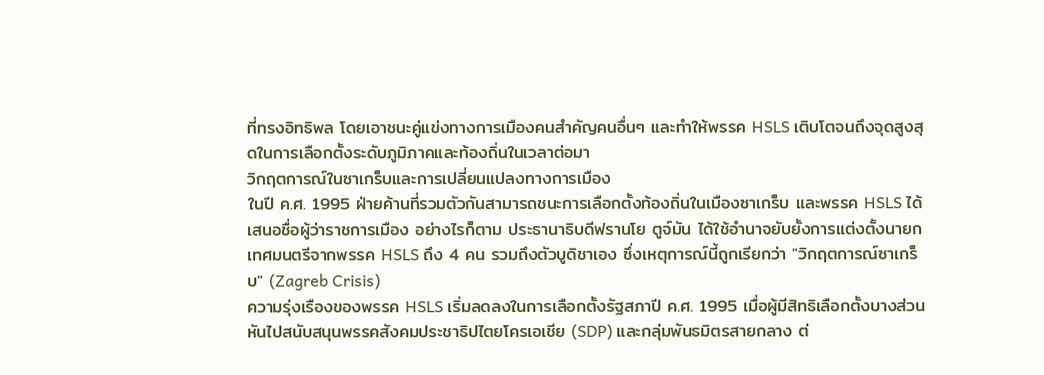ที่ทรงอิทธิพล โดยเอาชนะคู่แข่งทางการเมืองคนสำคัญคนอื่นๆ และทำให้พรรค HSLS เติบโตจนถึงจุดสูงสุดในการเลือกตั้งระดับภูมิภาคและท้องถิ่นในเวลาต่อมา
วิกฤตการณ์ในซาเกร็บและการเปลี่ยนแปลงทางการเมือง
ในปี ค.ศ. 1995 ฝ่ายค้านที่รวมตัวกันสามารถชนะการเลือกตั้งท้องถิ่นในเมืองซาเกร็บ และพรรค HSLS ได้เสนอชื่อผู้ว่าราชการเมือง อย่างไรก็ตาม ประธานาธิบดีฟรานโย ตูจ์มัน ได้ใช้อำนาจยับยั้งการแต่งตั้งนายกเทศมนตรีจากพรรค HSLS ถึง 4 คน รวมถึงตัวบูดิชาเอง ซึ่งเหตุการณ์นี้ถูกเรียกว่า "วิกฤตการณ์ซาเกร็บ" (Zagreb Crisis)
ความรุ่งเรืองของพรรค HSLS เริ่มลดลงในการเลือกตั้งรัฐสภาปี ค.ศ. 1995 เมื่อผู้มีสิทธิเลือกตั้งบางส่วนหันไปสนับสนุนพรรคสังคมประชาธิปไตยโครเอเชีย (SDP) และกลุ่มพันธมิตรสายกลาง ต่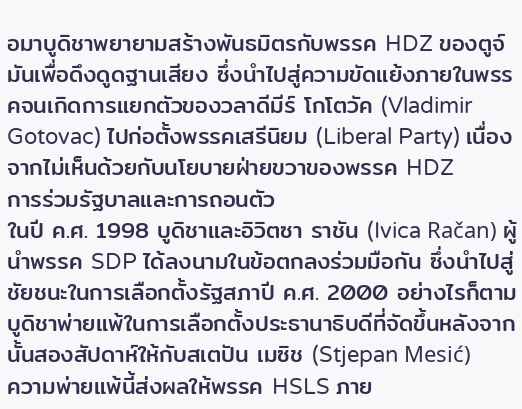อมาบูดิชาพยายามสร้างพันธมิตรกับพรรค HDZ ของตูจ์มันเพื่อดึงดูดฐานเสียง ซึ่งนำไปสู่ความขัดแย้งภายในพรรคจนเกิดการแยกตัวของวลาดีมีร์ โกโตวัค (Vladimir Gotovac) ไปก่อตั้งพรรคเสรีนิยม (Liberal Party) เนื่องจากไม่เห็นด้วยกับนโยบายฝ่ายขวาของพรรค HDZ
การร่วมรัฐบาลและการถอนตัว
ในปี ค.ศ. 1998 บูดิชาและอิวิตซา ราชัน (Ivica Račan) ผู้นำพรรค SDP ได้ลงนามในข้อตกลงร่วมมือกัน ซึ่งนำไปสู่ชัยชนะในการเลือกตั้งรัฐสภาปี ค.ศ. 2000 อย่างไรก็ตาม บูดิชาพ่ายแพ้ในการเลือกตั้งประธานาธิบดีที่จัดขึ้นหลังจากนั้นสองสัปดาห์ให้กับสเตปัน เมซิช (Stjepan Mesić)
ความพ่ายแพ้นี้ส่งผลให้พรรค HSLS ภาย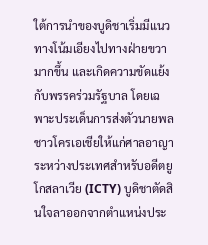ใต้การนำของบูดิชาเริ่มมีแนวทางโน้มเอียงไปทางฝ่ายขวามากขึ้น และเกิดความขัดแย้งกับพรรคร่วมรัฐบาล โดยเฉพาะประเด็นการส่งตัวนายพลชาวโครเอเชียให้แก่ศาลอาญาระหว่างประเทศสำหรับอดีตยูโกสลาเวีย (ICTY) บูดิชาตัดสินใจลาออกจากตำแหน่งประ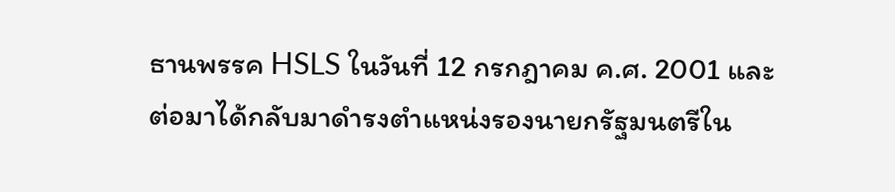ธานพรรค HSLS ในวันที่ 12 กรกฎาคม ค.ศ. 2001 และต่อมาได้กลับมาดำรงตำแหน่งรองนายกรัฐมนตรีใน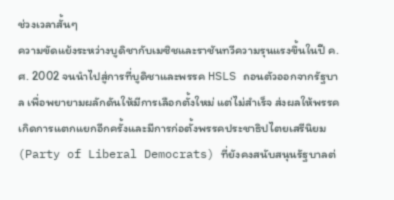ช่วงเวลาสั้นๆ
ความขัดแย้งระหว่างบูดิชากับเมซิชและราชันทวีความรุนแรงขึ้นในปี ค.ศ. 2002 จนนำไปสู่การที่บูดิชาและพรรค HSLS ถอนตัวออกจากรัฐบาล เพื่อพยายามผลักดันให้มีการเลือกตั้งใหม่ แต่ไม่สำเร็จ ส่งผลให้พรรคเกิดการแตกแยกอีกครั้งและมีการก่อตั้งพรรคประชาธิปไตยเสรีนิยม (Party of Liberal Democrats) ที่ยังคงสนับสนุนรัฐบาลต่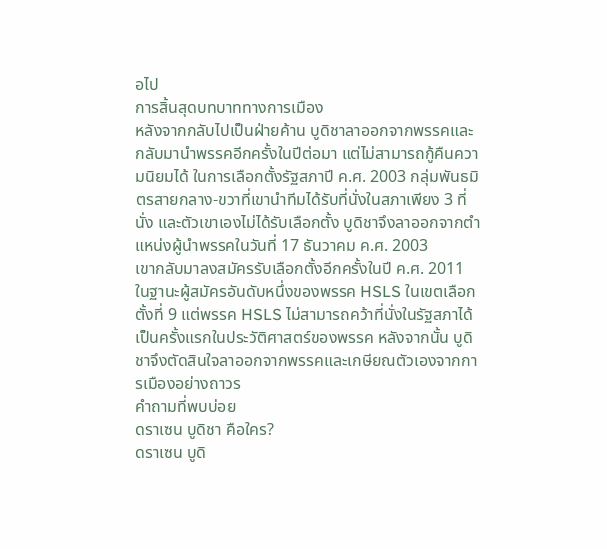อไป
การสิ้นสุดบทบาททางการเมือง
หลังจากกลับไปเป็นฝ่ายค้าน บูดิชาลาออกจากพรรคและกลับมานำพรรคอีกครั้งในปีต่อมา แต่ไม่สามารถกู้คืนความนิยมได้ ในการเลือกตั้งรัฐสภาปี ค.ศ. 2003 กลุ่มพันธมิตรสายกลาง-ขวาที่เขานำทีมได้รับที่นั่งในสภาเพียง 3 ที่นั่ง และตัวเขาเองไม่ได้รับเลือกตั้ง บูดิชาจึงลาออกจากตำแหน่งผู้นำพรรคในวันที่ 17 ธันวาคม ค.ศ. 2003
เขากลับมาลงสมัครรับเลือกตั้งอีกครั้งในปี ค.ศ. 2011 ในฐานะผู้สมัครอันดับหนึ่งของพรรค HSLS ในเขตเลือกตั้งที่ 9 แต่พรรค HSLS ไม่สามารถคว้าที่นั่งในรัฐสภาได้เป็นครั้งแรกในประวัติศาสตร์ของพรรค หลังจากนั้น บูดิชาจึงตัดสินใจลาออกจากพรรคและเกษียณตัวเองจากการเมืองอย่างถาวร
คำถามที่พบบ่อย
ดราเซน บูดิชา คือใคร?
ดราเซน บูดิ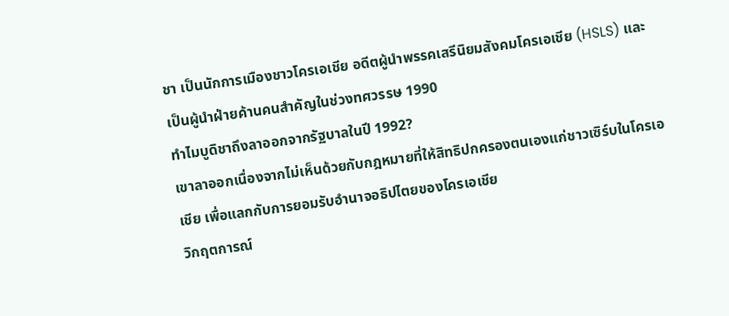ชา เป็นนักการเมืองชาวโครเอเชีย อดีตผู้นำพรรคเสรีนิยมสังคมโครเอเชีย (HSLS) และเป็นผู้นำฝ่ายค้านคนสำคัญในช่วงทศวรรษ 1990
ทำไมบูดิชาถึงลาออกจากรัฐบาลในปี 1992?
เขาลาออกเนื่องจากไม่เห็นด้วยกับกฎหมายที่ให้สิทธิปกครองตนเองแก่ชาวเซิร์บในโครเอเชีย เพื่อแลกกับการยอมรับอำนาจอธิปไตยของโครเอเชีย
วิกฤตการณ์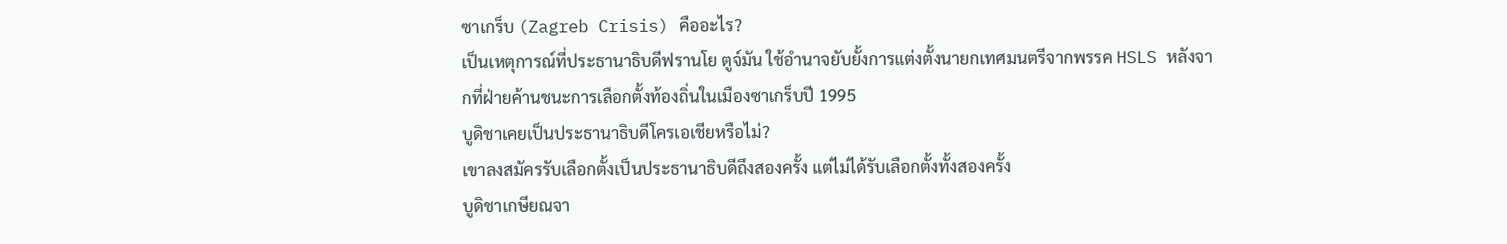ซาเกร็บ (Zagreb Crisis) คืออะไร?
เป็นเหตุการณ์ที่ประธานาธิบดีฟรานโย ตูจ์มัน ใช้อำนาจยับยั้งการแต่งตั้งนายกเทศมนตรีจากพรรค HSLS หลังจากที่ฝ่ายค้านชนะการเลือกตั้งท้องถิ่นในเมืองซาเกร็บปี 1995
บูดิชาเคยเป็นประธานาธิบดีโครเอเชียหรือไม่?
เขาลงสมัครรับเลือกตั้งเป็นประธานาธิบดีถึงสองครั้ง แต่ไม่ได้รับเลือกตั้งทั้งสองครั้ง
บูดิชาเกษียณจา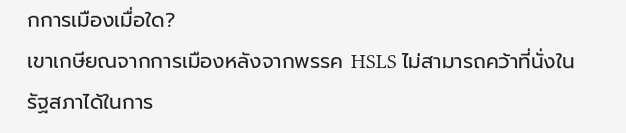กการเมืองเมื่อใด?
เขาเกษียณจากการเมืองหลังจากพรรค HSLS ไม่สามารถคว้าที่นั่งในรัฐสภาได้ในการ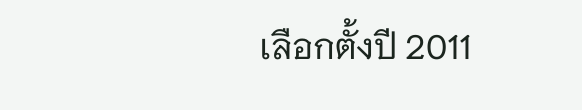เลือกตั้งปี 2011